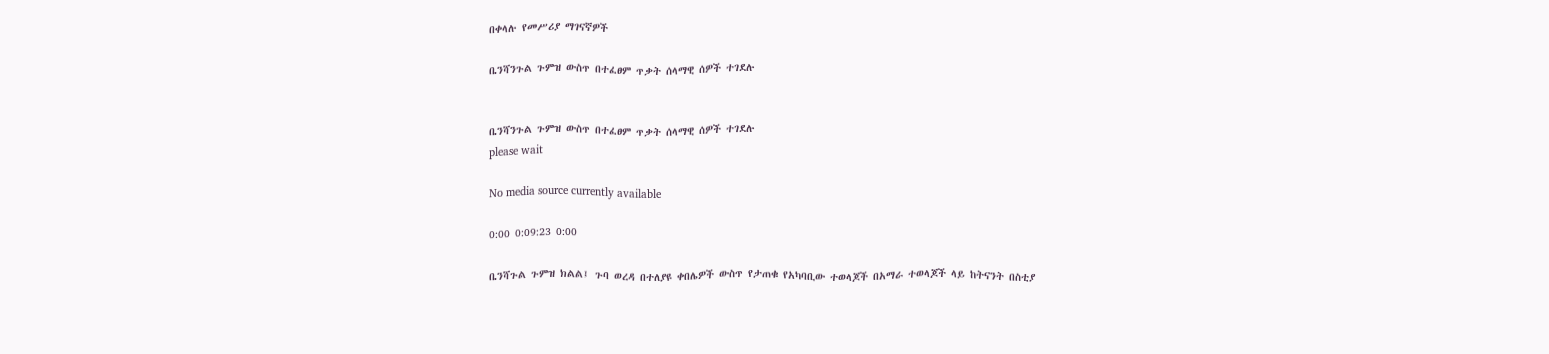በቀላሉ የመሥሪያ ማገናኛዎች

ቤንሻንጉል ጉምዝ ውስጥ በተፈፀም ጥቃት ሰላማዊ ሰዎች ተገደሉ


ቤንሻንጉል ጉምዝ ውስጥ በተፈፀም ጥቃት ሰላማዊ ሰዎች ተገደሉ
please wait

No media source currently available

0:00 0:09:23 0:00

ቤንሻጉል ጉምዝ ክልል፤ ጉባ ወረዳ በተለያዩ ቀበሌዎች ውስጥ የታጠቁ የአካባቢው ተወላጆች በአማራ ተወላጆች ላይ ከትናንት በስቲያ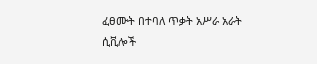ፈፀሙት በተባለ ጥቃት አሥራ አራት ሲቪሎች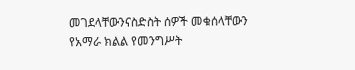መገደላቸውንናስድስት ሰዎች መቁሰላቸውን የአማራ ክልል የመንግሥት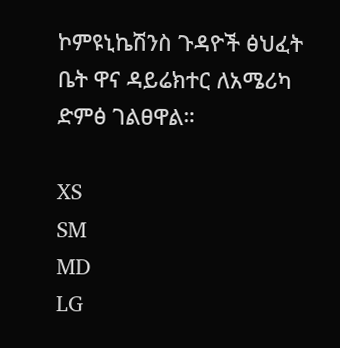ኮምዩኒኬሽንስ ጉዳዮች ፅህፈት ቤት ዋና ዳይሬክተር ለአሜሪካ ድምፅ ገልፀዋል።

XS
SM
MD
LG